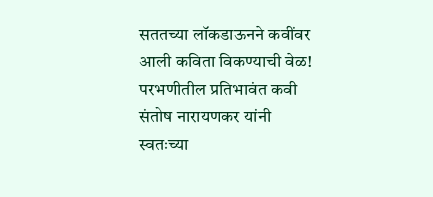सततच्या लॉकडाऊनने कवींवर आली कविता विकण्याची वेळ!
परभणीतील प्रतिभावंत कवी संतोष नारायणकर यांनी स्वतःच्या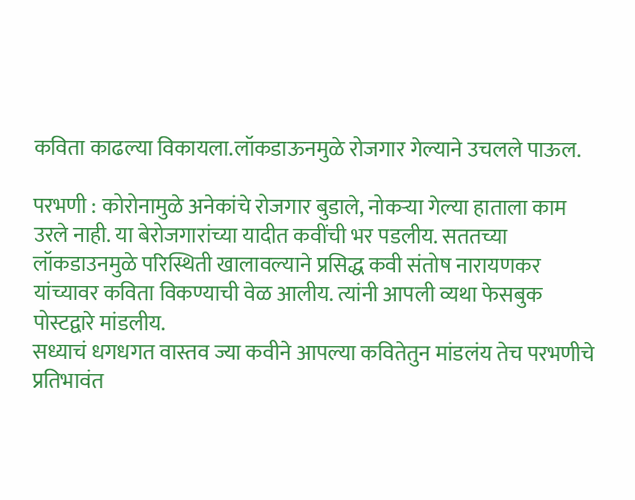कविता काढल्या विकायला.लॉकडाऊनमुळे रोजगार गेल्याने उचलले पाऊल.

परभणी : कोरोनामुळे अनेकांचे रोजगार बुडाले, नोकऱ्या गेल्या हाताला काम उरले नाही. या बेरोजगारांच्या यादीत कवींची भर पडलीय. सततच्या लॉकडाउनमुळे परिस्थिती खालावल्याने प्रसिद्ध कवी संतोष नारायणकर यांच्यावर कविता विकण्याची वेळ आलीय. त्यांनी आपली व्यथा फेसबुक पोस्टद्वारे मांडलीय.
सध्याचं धगधगत वास्तव ज्या कवीने आपल्या कवितेतुन मांडलंय तेच परभणीचे प्रतिभावंत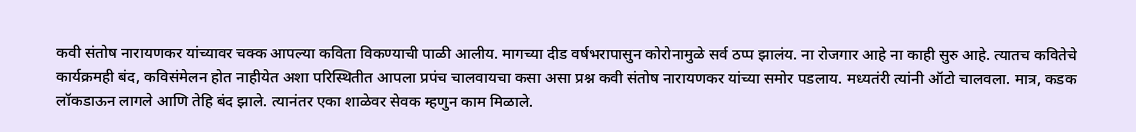कवी संतोष नारायणकर यांच्यावर चक्क आपल्या कविता विकण्याची पाळी आलीय. मागच्या दीड वर्षभरापासुन कोरोनामुळे सर्व ठप्प झालंय. ना रोजगार आहे ना काही सुरु आहे. त्यातच कवितेचे कार्यक्रमही बंद, कविसंमेलन होत नाहीयेत अशा परिस्थितीत आपला प्रपंच चालवायचा कसा असा प्रश्न कवी संतोष नारायणकर यांच्या समोर पडलाय. मध्यतंरी त्यांनी ऑटो चालवला. मात्र, कडक लॉकडाऊन लागले आणि तेहि बंद झाले. त्यानंतर एका शाळेवर सेवक म्हणुन काम मिळाले.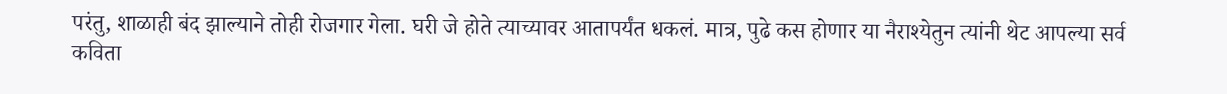परंतु, शाळाही बंद झाल्याने तोही रोजगार गेला. घरी जे होते त्याच्यावर आतापर्यंत धकलं. मात्र, पुढे कस होणार या नैराश्येतुन त्यांनी थेट आपल्या सर्व कविता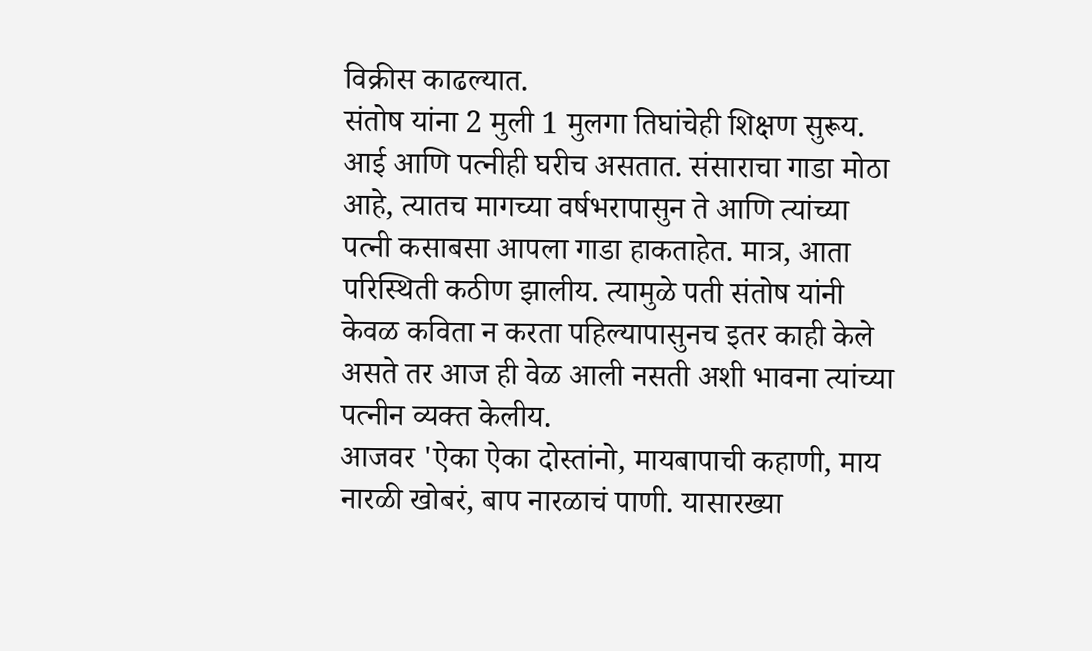विक्रीस काढल्यात.
संतोष यांना 2 मुली 1 मुलगा तिघांचेही शिक्षण सुरूय. आई आणि पत्नीही घरीच असतात. संसाराचा गाडा मोठा आहे, त्यातच मागच्या वर्षभरापासुन ते आणि त्यांच्या पत्नी कसाबसा आपला गाडा हाकताहेत. मात्र, आता परिस्थिती कठीण झालीय. त्यामुळे पती संतोष यांनी केवळ कविता न करता पहिल्यापासुनच इतर काही केले असते तर आज ही वेळ आली नसती अशी भावना त्यांच्या पत्नीन व्यक्त केलीय.
आजवर 'ऐका ऐका दोस्तांनो, मायबापाची कहाणी, माय नारळी खोबरं, बाप नारळाचं पाणी. यासारख्या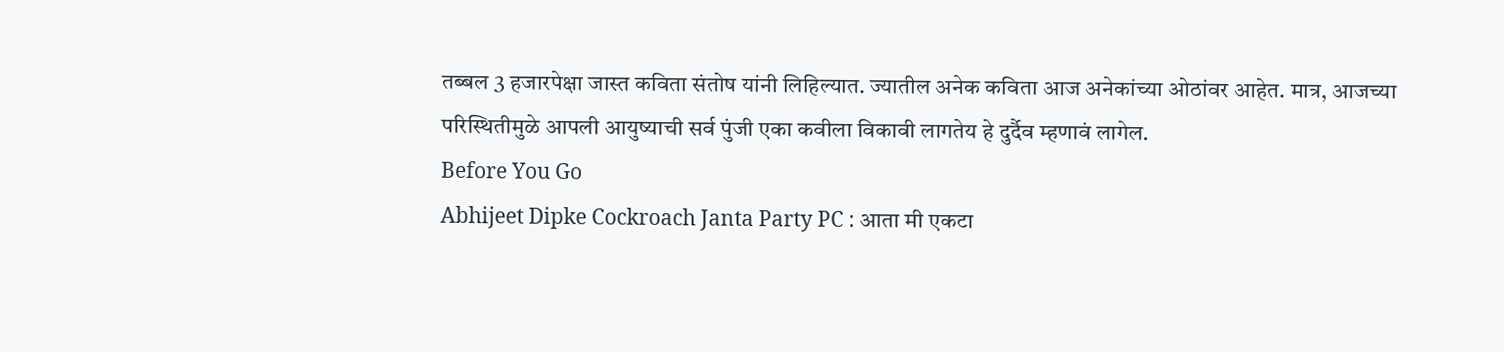तब्बल 3 हजारपेक्षा जास्त कविता संतोष यांनी लिहिल्यात. ज्यातील अनेक कविता आज अनेकांच्या ओठांवर आहेत. मात्र, आजच्या परिस्थितीमुळे आपली आयुष्याची सर्व पुंजी एका कवीला विकावी लागतेय हे दुर्दैव म्हणावं लागेल.
Before You Go
Abhijeet Dipke Cockroach Janta Party PC : आता मी एकटा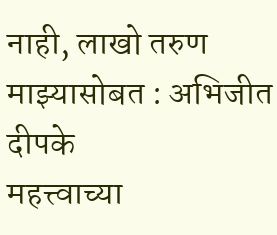नाही, लाखो तरुण माझ्यासोबत : अभिजीत दीपके
महत्त्वाच्या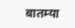बातम्या